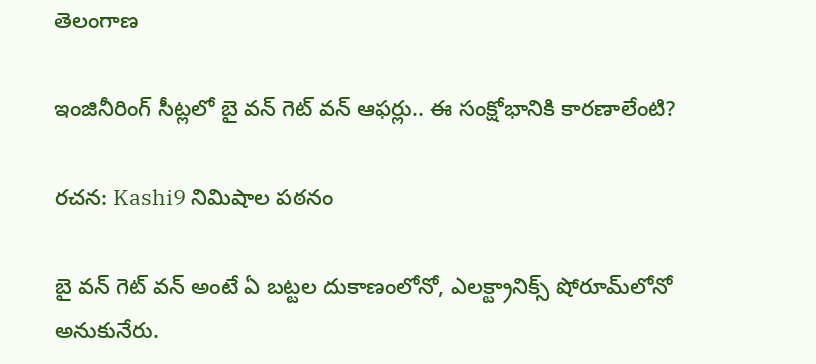తెలంగాణ

ఇంజినీరింగ్ సీట్ల‌లో బై వ‌న్ గెట్ వ‌న్ ఆఫ‌ర్లు.. ఈ సంక్షోభానికి కార‌ణాలేంటి?

రచన: Kashi9 నిమిషాల పఠనం

బై వ‌న్ గెట్ వ‌న్ అంటే ఏ బ‌ట్ట‌ల దుకాణంలోనో, ఎల‌క్ట్రానిక్స్ షోరూమ్‌లోనో అనుకునేరు.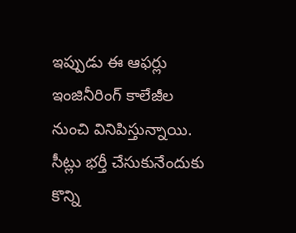ఇప్పుడు ఈ ఆఫ‌ర్లు ఇంజినీరింగ్ కాలేజీల నుంచి వినిపిస్తున్నాయి. సీట్లు భర్తీ చేసుకునేందుకు కొన్ని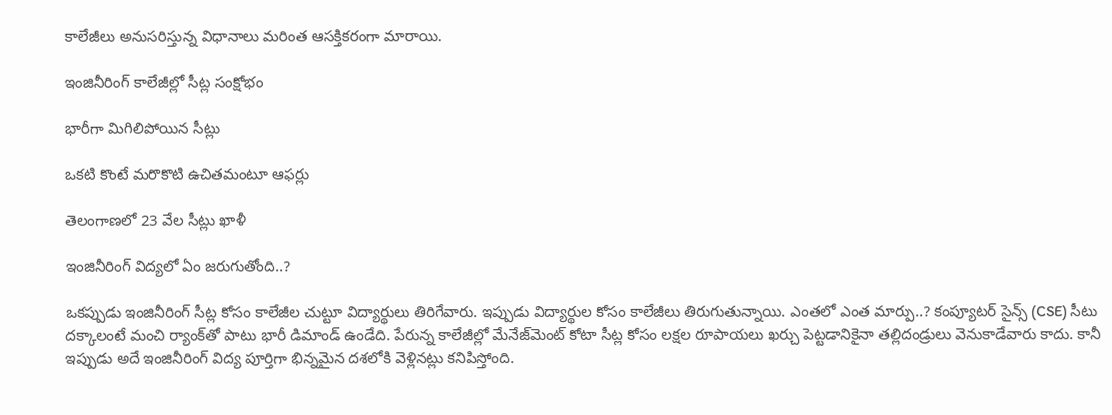కాలేజీలు అనుసరిస్తున్న విధానాలు మరింత ఆసక్తికరంగా మారాయి.

ఇంజినీరింగ్ కాలేజీల్లో సీట్ల సంక్షోభం

భారీగా మిగిలిపోయిన సీట్లు

ఒక‌టి కొంటే మ‌రొకొటి ఉచిత‌మంటూ ఆఫ‌ర్లు

తెలంగాణ‌లో 23 వేల సీట్లు ఖాళీ

ఇంజినీరింగ్ విద్యలో ఏం జ‌రుగుతోంది..?

ఒక‌ప్పుడు ఇంజినీరింగ్ సీట్ల కోసం కాలేజీల చుట్టూ విద్యార్థులు తిరిగేవారు. ఇప్పుడు విద్యార్థుల కోసం కాలేజీలు తిరుగుతున్నాయి. ఎంత‌లో ఎంత మార్పు..? కంప్యూటర్ సైన్స్ (CSE) సీటు దక్కాలంటే మంచి ర్యాంక్‌తో పాటు భారీ డిమాండ్ ఉండేది. పేరున్న కాలేజీల్లో మేనేజ్‌మెంట్ కోటా సీట్ల కోసం లక్షల రూపాయలు ఖర్చు పెట్టడానికైనా తల్లిదండ్రులు వెనుకాడేవారు కాదు. కానీ ఇప్పుడు అదే ఇంజినీరింగ్ విద్య పూర్తిగా భిన్నమైన దశలోకి వెళ్లినట్లు కనిపిస్తోంది.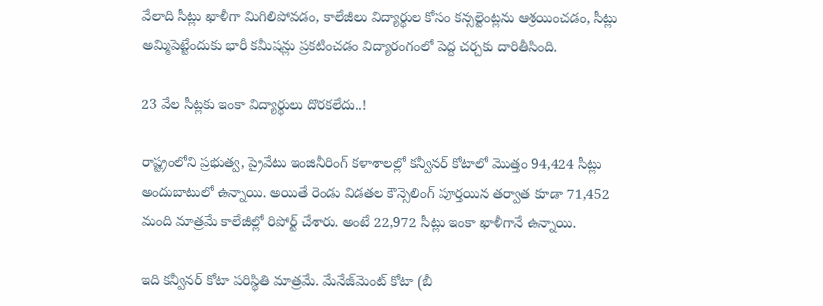వేలాది సీట్లు ఖాళీగా మిగిలిపోవడం, కాలేజీలు విద్యార్థుల కోసం కన్సల్టెంట్లను ఆశ్రయించడం, సీట్లు అమ్మిపెట్టేందుకు భారీ కమీషన్లు ప్రకటించడం విద్యారంగంలో పెద్ద చర్చకు దారితీసింది.

23 వేల సీట్లకు ఇంకా విద్యార్థులు దొరకలేదు..!

రాష్ట్రంలోని ప్రభుత్వ, ప్రైవేటు ఇంజినీరింగ్ కళాశాలల్లో కన్వీనర్ కోటాలో మొత్తం 94,424 సీట్లు అందుబాటులో ఉన్నాయి. అయితే రెండు విడతల కౌన్సెలింగ్ పూర్తయిన తర్వాత కూడా 71,452 మంది మాత్రమే కాలేజీల్లో రిపోర్ట్ చేశారు. అంటే 22,972 సీట్లు ఇంకా ఖాళీగానే ఉన్నాయి.

ఇది కన్వీనర్ కోటా పరిస్థితి మాత్రమే. మేనేజ్‌మెంట్ కోటా (బీ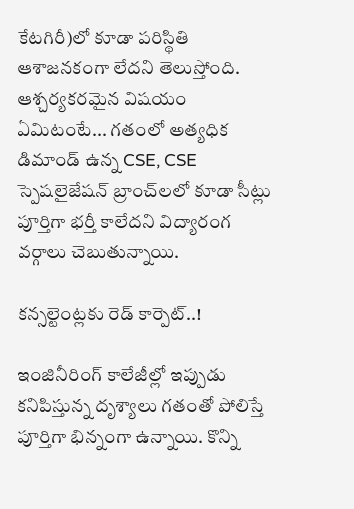కేటగిరీ)లో కూడా పరిస్థితి ఆశాజనకంగా లేదని తెలుస్తోంది. ఆశ్చర్యకరమైన విషయం ఏమిటంటే... గతంలో అత్యధిక డిమాండ్ ఉన్న CSE, CSE స్పెషలైజేషన్ బ్రాంచ్‌లలో కూడా సీట్లు పూర్తిగా భర్తీ కాలేదని విద్యారంగ వర్గాలు చెబుతున్నాయి.

కన్సల్టెంట్లకు రెడ్ కార్పెట్..!

ఇంజినీరింగ్ కాలేజీల్లో ఇప్పుడు కనిపిస్తున్న దృశ్యాలు గతంతో పోలిస్తే పూర్తిగా భిన్నంగా ఉన్నాయి. కొన్ని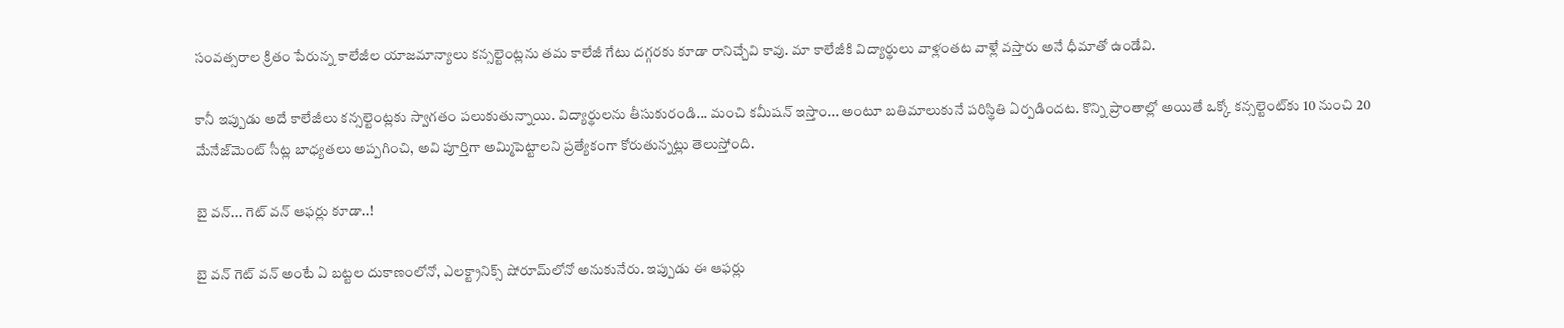సంవత్సరాల క్రితం పేరున్న కాలేజీల యాజమాన్యాలు కన్సల్టెంట్లను తమ కాలేజీ గేటు దగ్గరకు కూడా రానిచ్చేవి కావు. మా కాలేజీకి విద్యార్థులు వాళ్లంత‌ట వాళ్లే వస్తారు అనే ధీమాతో ఉండేవి.

కానీ ఇప్పుడు అదే కాలేజీలు కన్సల్టెంట్లకు స్వాగతం పలుకుతున్నాయి. విద్యార్థులను తీసుకురండి... మంచి కమీషన్ ఇస్తాం... అంటూ బతిమాలుకునే పరిస్థితి ఏర్పడిందట‌. కొన్ని ప్రాంతాల్లో అయితే ఒక్కో కన్సల్టెంట్‌కు 10 నుంచి 20 మేనేజ్‌మెంట్ సీట్ల బాధ్యతలు అప్పగించి, అవి పూర్తిగా అమ్మిపెట్టాలని ప్రత్యేకంగా కోరుతున్నట్లు తెలుస్తోంది.

బై వన్... గెట్ వన్ ఆఫర్లు కూడా..!

బై వ‌న్ గెట్ వ‌న్ అంటే ఏ బ‌ట్ట‌ల దుకాణంలోనో, ఎల‌క్ట్రానిక్స్ షోరూమ్‌లోనో అనుకునేరు. ఇప్పుడు ఈ ఆఫ‌ర్లు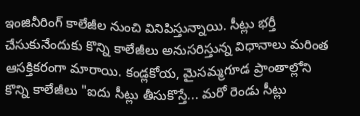ఇంజినీరింగ్ కాలేజీల నుంచి వినిపిస్తున్నాయి. సీట్లు భర్తీ చేసుకునేందుకు కొన్ని కాలేజీలు అనుసరిస్తున్న విధానాలు మరింత ఆసక్తికరంగా మారాయి. కండ్లకోయ, మైసమ్మగూడ ప్రాంతాల్లోని కొన్ని కాలేజీలు "ఐదు సీట్లు తీసుకొస్తే... మరో రెండు సీట్లు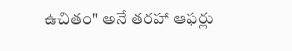ఉచితం" అనే తరహా ఆఫర్లు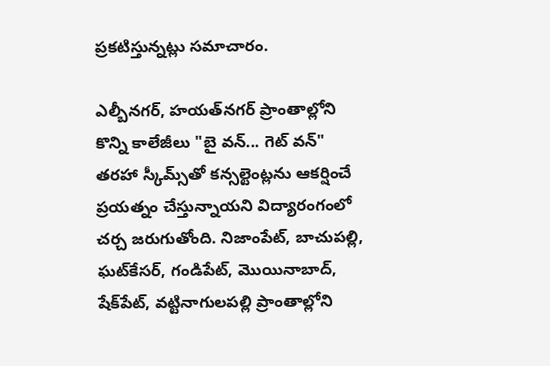ప్రకటిస్తున్నట్లు సమాచారం.

ఎల్బీనగర్, హయత్‌నగర్ ప్రాంతాల్లోని కొన్ని కాలేజీలు "బై వన్... గెట్ వన్" తరహా స్కీమ్స్‌తో కన్సల్టెంట్లను ఆకర్షించే ప్రయత్నం చేస్తున్నాయని విద్యారంగంలో చర్చ జరుగుతోంది. నిజాంపేట్, బాచుపల్లి, ఘట్‌కేసర్, గండిపేట్, మొయినాబాద్, షేక్‌పేట్, వట్టినాగులపల్లి ప్రాంతాల్లోని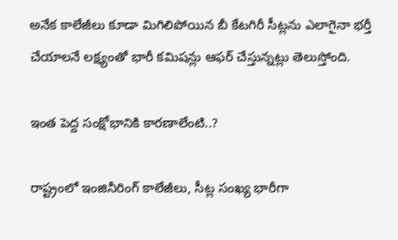అనేక కాలేజీలు కూడా మిగిలిపోయిన బీ కేటగిరీ సీట్లను ఎలాగైనా భర్తీ చేయాలనే లక్ష్యంతో భారీ కమిషన్లు ఆఫర్ చేస్తున్నట్లు తెలుస్తోంది.

ఇంత పెద్ద సంక్షోభానికి కారణాలేంటి..?

రాష్ట్రంలో ఇంజినీరింగ్ కాలేజీలు, సీట్ల సంఖ్య భారీగా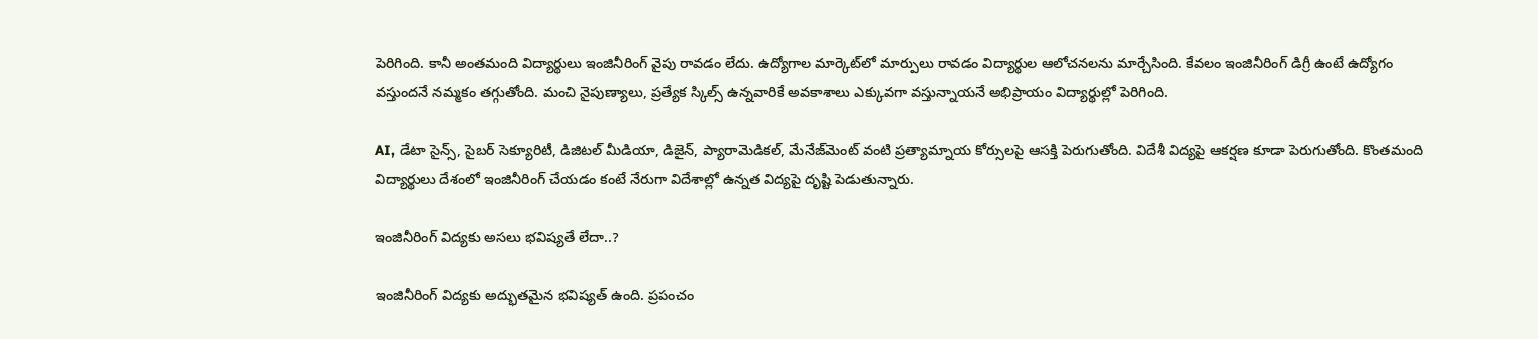పెరిగింది. కానీ అంతమంది విద్యార్థులు ఇంజినీరింగ్ వైపు రావడం లేదు. ఉద్యోగాల మార్కెట్‌లో మార్పులు రావ‌డం విద్యార్థుల ఆలోచ‌న‌ల‌ను మార్చేసింది. కేవలం ఇంజినీరింగ్ డిగ్రీ ఉంటే ఉద్యోగం వస్తుందనే నమ్మకం తగ్గుతోంది. మంచి నైపుణ్యాలు, ప్రత్యేక స్కిల్స్ ఉన్నవారికే అవకాశాలు ఎక్కువగా వస్తున్నాయనే అభిప్రాయం విద్యార్థుల్లో పెరిగింది.

AI, డేటా సైన్స్, సైబర్ సెక్యూరిటీ, డిజిటల్ మీడియా, డిజైన్, ప్యారామెడికల్, మేనేజ్‌మెంట్ వంటి ప్రత్యామ్నాయ కోర్సులపై ఆసక్తి పెరుగుతోంది. విదేశీ విద్యపై ఆకర్షణ కూడా పెరుగుతోంది. కొంతమంది విద్యార్థులు దేశంలో ఇంజినీరింగ్ చేయడం కంటే నేరుగా విదేశాల్లో ఉన్నత విద్యపై దృష్టి పెడుతున్నారు.

ఇంజినీరింగ్ విద్యకు అస‌లు భ‌విష్య‌తే లేదా..?

ఇంజినీరింగ్ విద్య‌కు అద్భుత‌మైన భ‌విష్య‌త్ ఉంది. ప్రపంచం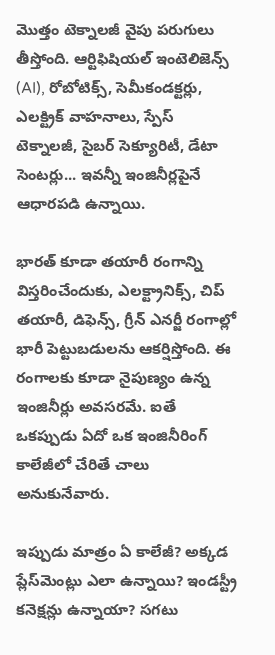మొత్తం టెక్నాలజీ వైపు పరుగులు తీస్తోంది. ఆర్టిఫిషియల్ ఇంటెలిజెన్స్ (AI), రోబోటిక్స్, సెమీకండక్టర్లు, ఎలక్ట్రిక్ వాహనాలు, స్పేస్ టెక్నాలజీ, సైబర్ సెక్యూరిటీ, డేటా సెంటర్లు... ఇవన్నీ ఇంజినీర్లపైనే ఆధారపడి ఉన్నాయి.

భారత్ కూడా తయారీ రంగాన్ని విస్తరించేందుకు, ఎలక్ట్రానిక్స్, చిప్ తయారీ, డిఫెన్స్, గ్రీన్ ఎనర్జీ రంగాల్లో భారీ పెట్టుబడులను ఆకర్షిస్తోంది. ఈ రంగాలకు కూడా నైపుణ్యం ఉన్న ఇంజినీర్లు అవసరమే. ఐతే ఒక‌ప్పుడు ఏదో ఒక ఇంజినీరింగ్ కాలేజీలో చేరితే చాలు అనుకునేవారు.

ఇప్పుడు మాత్రం ఏ కాలేజీ? అక్కడ ప్లేస్‌మెంట్లు ఎలా ఉన్నాయి? ఇండస్ట్రీ కనెక్షన్లు ఉన్నాయా? సగటు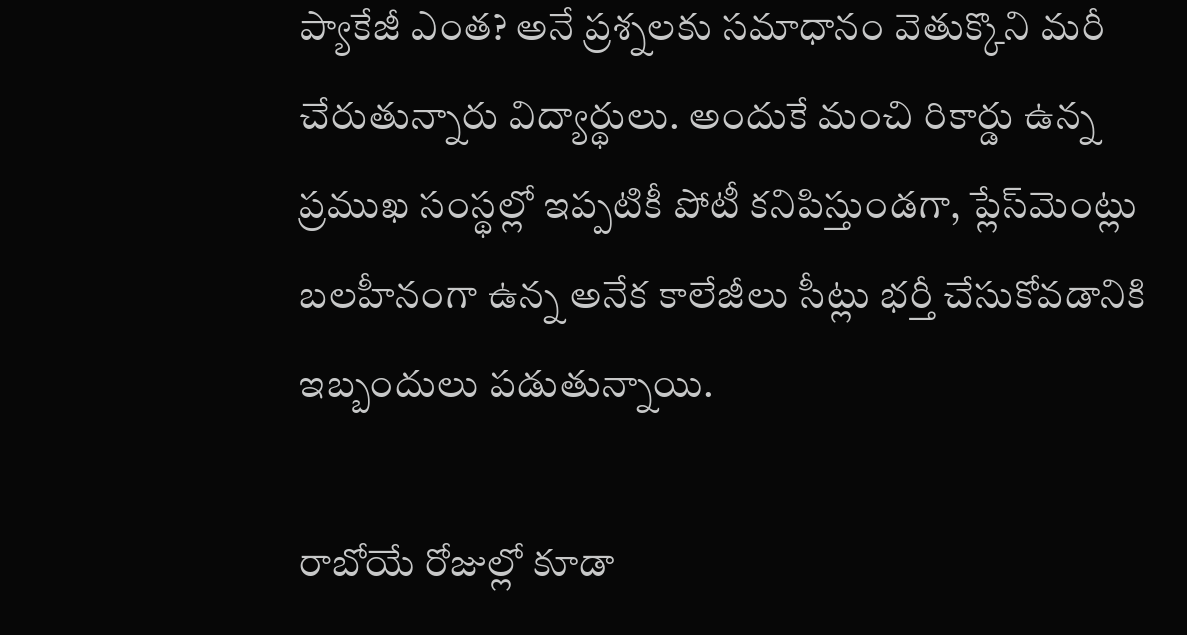ప్యాకేజీ ఎంత? అనే ప్రశ్నలకు సమాధానం వెతుక్కొని మ‌రీ చేరుతున్నారు విద్యార్థులు. అందుకే మంచి రికార్డు ఉన్న ప్రముఖ సంస్థల్లో ఇప్పటికీ పోటీ కనిపిస్తుండగా, ప్లేస్‌మెంట్లు బలహీనంగా ఉన్న అనేక కాలేజీలు సీట్లు భర్తీ చేసుకోవడానికి ఇబ్బందులు పడుతున్నాయి.

రాబోయే రోజుల్లో కూడా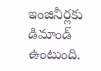ఇంజినీర్లకు డిమాండ్ ఉంటుంది.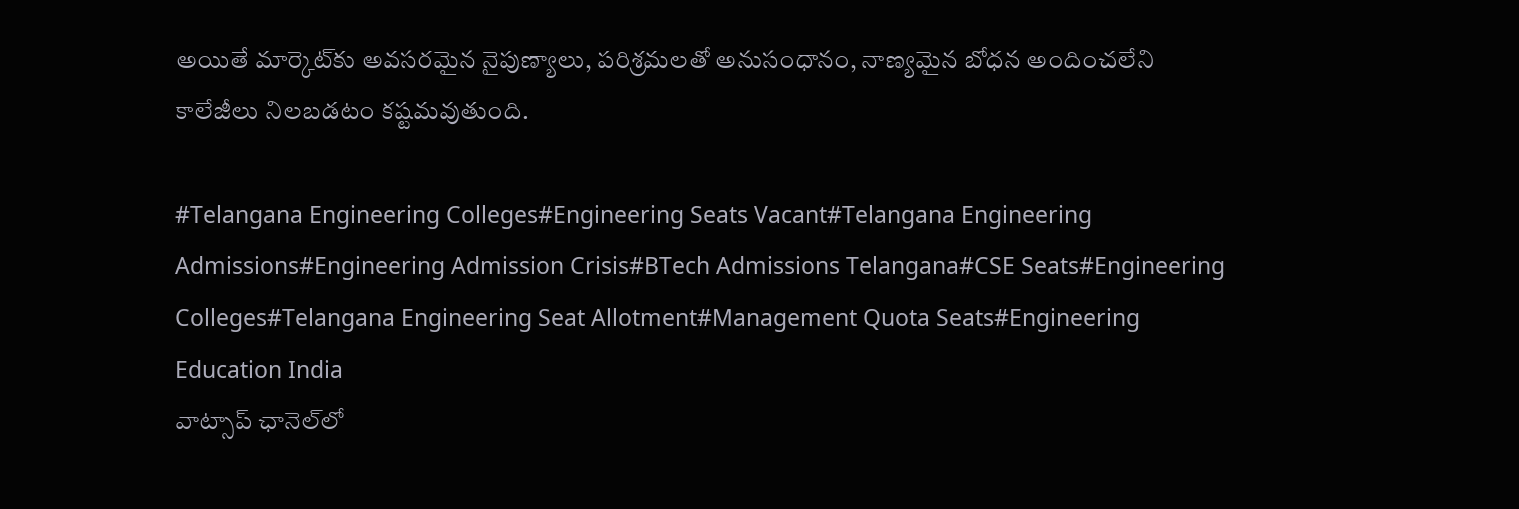అయితే మార్కెట్‌కు అవసరమైన నైపుణ్యాలు, పరిశ్రమలతో అనుసంధానం, నాణ్యమైన బోధన అందించలేని కాలేజీలు నిలబడటం కష్టమవుతుంది.

#Telangana Engineering Colleges#Engineering Seats Vacant#Telangana Engineering Admissions#Engineering Admission Crisis#BTech Admissions Telangana#CSE Seats#Engineering Colleges#Telangana Engineering Seat Allotment#Management Quota Seats#Engineering Education India
వాట్సాప్ ఛానెల్‌లో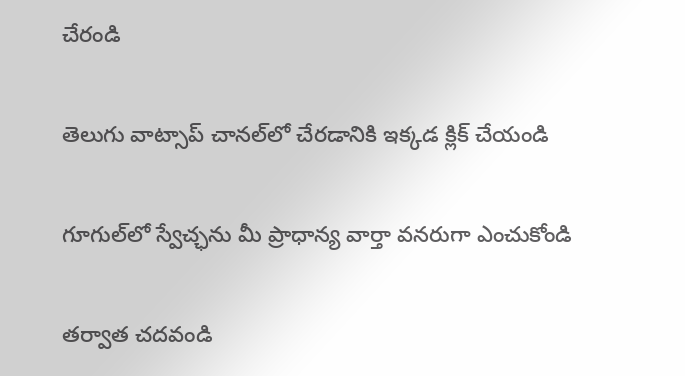చేరండి

తెలుగు వాట్సాప్ చానల్‌లో చేరడానికి ఇక్కడ క్లిక్ చేయండి

గూగుల్‌లో స్వేచ్ఛను మీ ప్రాధాన్య వార్తా వనరుగా ఎంచుకోండి

తర్వాత చదవండి